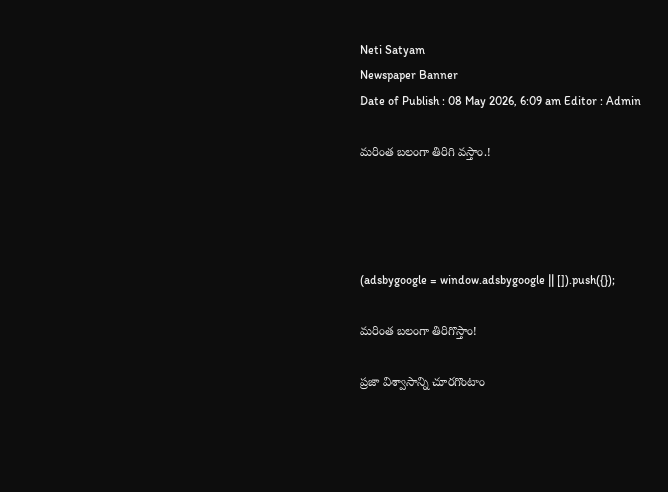Neti Satyam
Newspaper Banner
Date of Publish : 08 May 2026, 6:09 am Editor : Admin

మరింత బలంగా తిరిగి వస్తాం.!




(adsbygoogle = window.adsbygoogle || []).push({});

మరింత బలంగా తిరిగొస్తాం!

ప్రజా విశ్వాసాన్ని చూరగొంటాం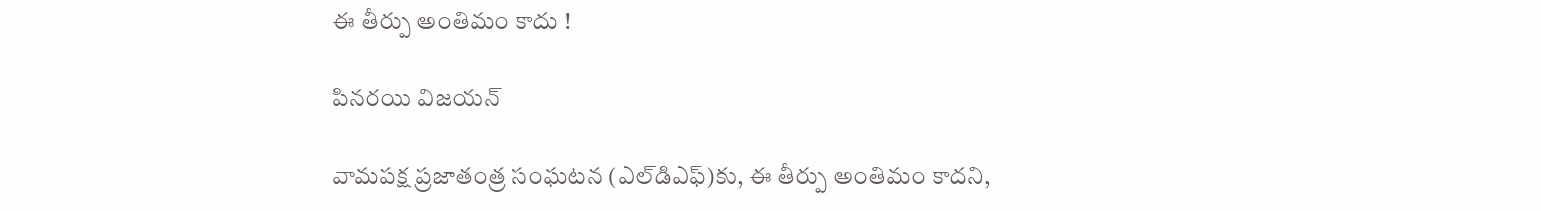ఈ తీర్పు అంతిమం కాదు !

పినరయి విజయన్‌

వామపక్ష ప్రజాతంత్ర సంఘటన (ఎల్‌‌డిఎఫ్‌)కు, ఈ తీర్పు అంతిమం కాదని,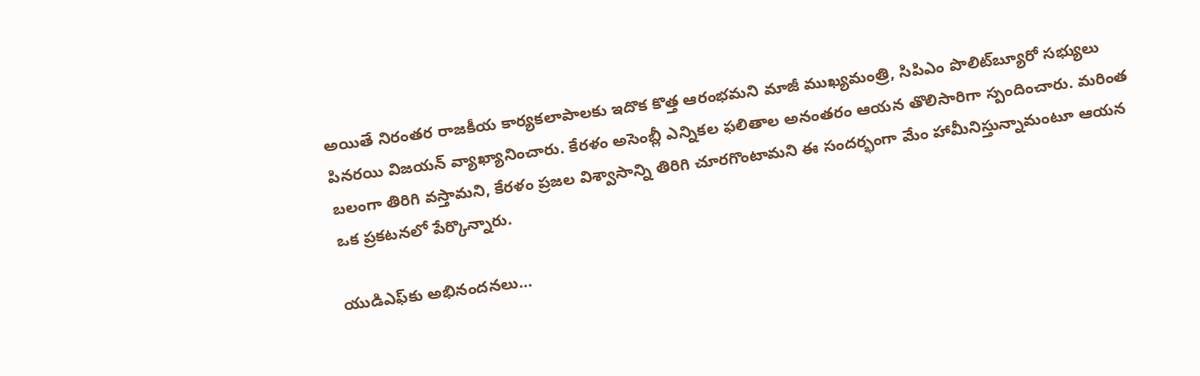అయితే నిరంతర రాజకీయ కార్యకలాపాలకు ఇదొక కొత్త ఆరంభమని మాజీ ముఖ్యమంత్రి, సిపిఎం పొలిట్‌‌బ్యూరో సభ్యులు పినరయి విజయన్‌ ‌వ్యాఖ్యానించారు. కేరళం అసెంబ్లీ ఎన్నికల ఫలితాల అనంతరం ఆయన తొలిసారిగా స్పందించారు. మరింత బలంగా తిరిగి వస్తామని, కేరళం ప్రజల విశ్వాసాన్ని తిరిగి చూరగొంటామని ఈ సందర్భంగా మేం హామీనిస్తున్నామంటూ ఆయన ఒక ప్రకటనలో పేర్కొన్నారు.

యుడిఎఫ్‌‌కు అభినందనలు…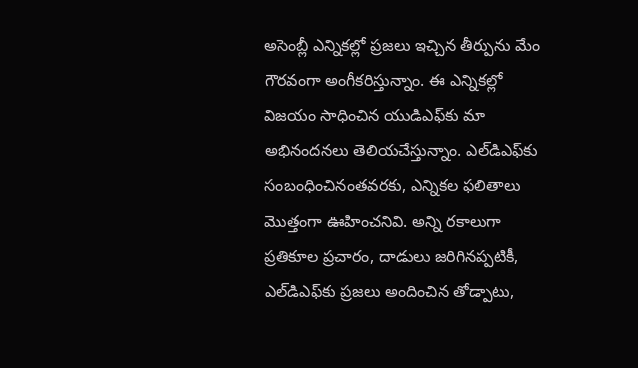అసెంబ్లీ ఎన్నికల్లో ప్రజలు ఇచ్చిన తీర్పును మేం గౌరవంగా అంగీకరిస్తున్నాం. ఈ ఎన్నికల్లో విజయం సాధించిన యుడిఎఫ్‌‌కు మా అభినందనలు తెలియచేస్తున్నాం. ఎల్‌‌డిఎఫ్‌‌కు సంబంధించినంతవరకు, ఎన్నికల ఫలితాలు మొత్తంగా ఊహించనివి. అన్ని రకాలుగా ప్రతికూల ప్రచారం, దాడులు జరిగినప్పటికీ, ఎల్‌‌డిఎఫ్‌‌కు ప్రజలు అందించిన తోడ్పాటు,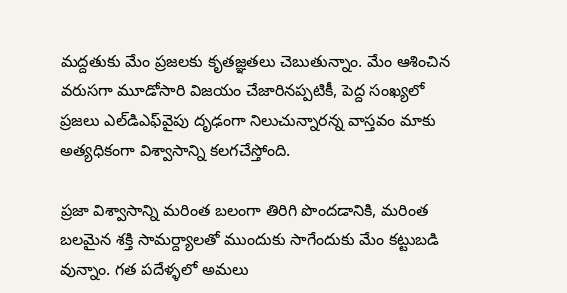మద్దతుకు మేం ప్రజలకు కృతజ్ఞతలు చెబుతున్నాం. మేం ఆశించిన వరుసగా మూడోసారి విజయం చేజారినప్పటికీ, పెద్ద సంఖ్యలో ప్రజలు ఎల్‌‌డిఎఫ్‌‌వైపు దృఢంగా నిలుచున్నారన్న వాస్తవం మాకు అత్యధికంగా విశ్వాసాన్ని కలగచేస్తోంది.

ప్రజా విశ్వాసాన్ని మరింత బలంగా తిరిగి పొందడానికి, మరింత బలమైన శక్తి సామర్ద్యాలతో ముందుకు సాగేందుకు మేం కట్టుబడి వున్నాం. గత పదేళ్ళలో అమలు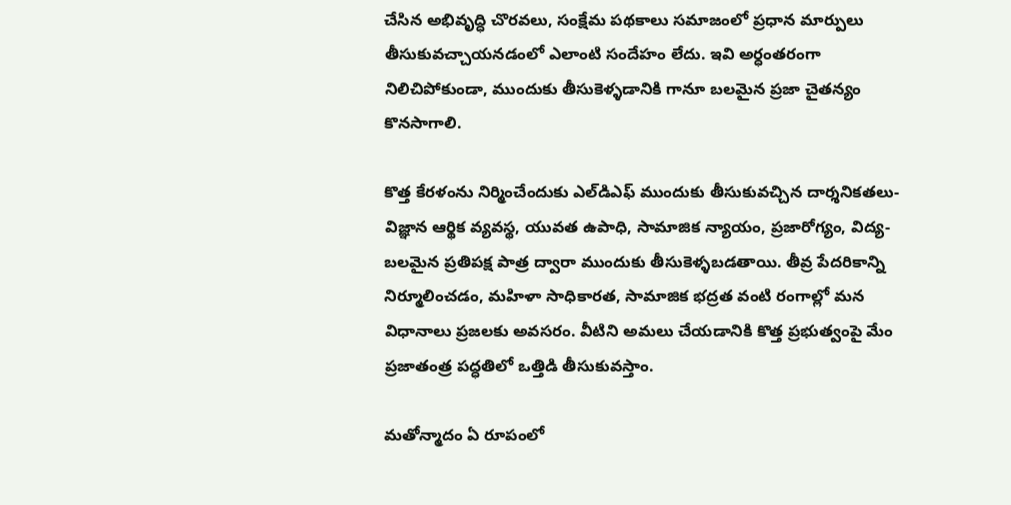చేసిన అభివృద్ధి చొరవలు, సంక్షేమ పథకాలు సమాజంలో ప్రధాన మార్పులు తీసుకువచ్చాయనడంలో ఎలాంటి సందేహం లేదు. ఇవి అర్ధంతరంగా నిలిచిపోకుండా, ముందుకు తీసుకెళ్ళడానికి గానూ బలమైన ప్రజా చైతన్యం కొనసాగాలి.

కొత్త కేరళంను నిర్మించేందుకు ఎల్‌‌డిఎఫ్‌ ‌ముందుకు తీసుకువచ్చిన దార్శనికతలు-విజ్ఞాన ఆర్థిక వ్యవస్థ, యువత ఉపాధి, సామాజిక న్యాయం, ప్రజారోగ్యం, విద్య-బలమైన ప్రతిపక్ష పాత్ర ద్వారా ముందుకు తీసుకెళ్ళబడతాయి. తీవ్ర పేదరికాన్ని నిర్మూలించడం, మహిళా సాధికారత, సామాజిక భద్రత వంటి రంగాల్లో మన విధానాలు ప్రజలకు అవసరం. వీటిని అమలు చేయడానికి కొత్త ప్రభుత్వంపై మేం ప్రజాతంత్ర పద్ధతిలో ఒత్తిడి తీసుకువస్తాం.

మతోన్మాదం ఏ రూపంలో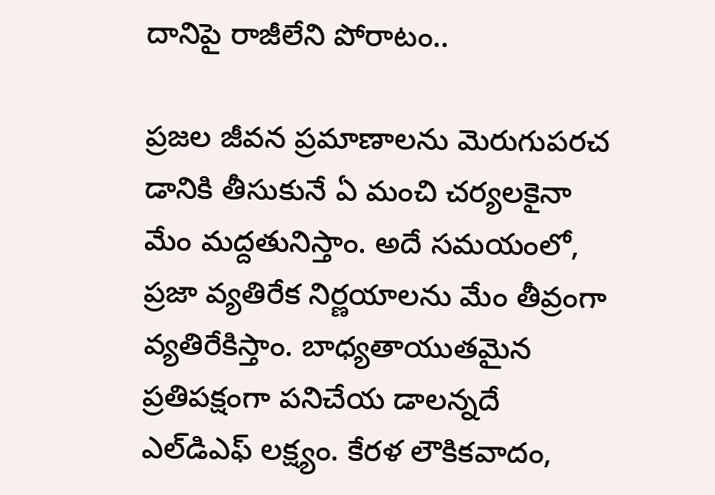దానిపై రాజీలేని పోరాటం..

ప్రజల జీవన ప్రమాణాలను మెరుగుపరచ డానికి తీసుకునే ఏ మంచి చర్యలకైనా మేం మద్దతునిస్తాం. అదే సమయంలో, ప్రజా వ్యతిరేక నిర్ణయాలను మేం తీవ్రంగా వ్యతిరేకిస్తాం. బాధ్యతాయుతమైన ప్రతిపక్షంగా పనిచేయ డాలన్నదే ఎల్‌‌డిఎఫ్‌ ‌లక్ష్యం. కేరళ లౌకికవాదం,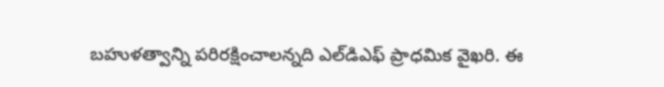బహుళత్వాన్ని పరిరక్షించాలన్నది ఎల్‌‌డిఎఫ్‌ ‌ప్రాధమిక వైఖరి. ఈ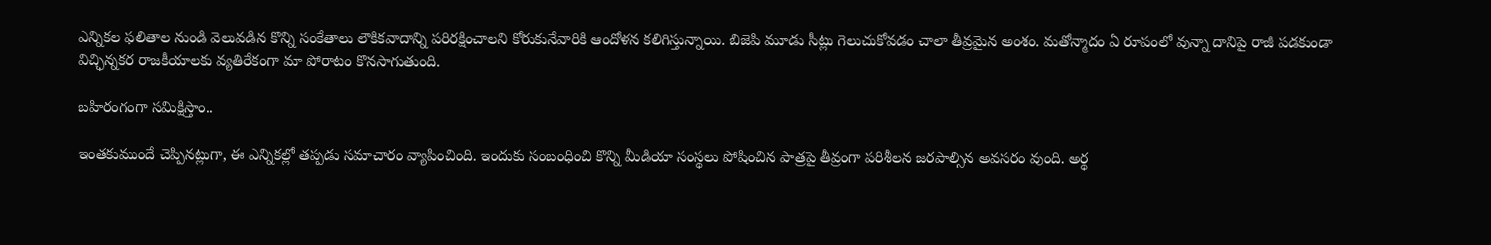ఎన్నికల ఫలితాల నుండి వెలువడిన కొన్ని సంకేతాలు లౌకికవాదాన్ని పరిరక్షించాలని కోరుకునేవారికి ఆందోళన కలిగిస్తున్నాయి. బిజెపి మూడు సీట్లు గెలుచుకోవడం చాలా తీవ్రమైన అంశం. మతోన్మాదం ఏ రూపంలో వున్నా దానిపై రాజీ పడకుండా విచ్ఛిన్నకర రాజకీయాలకు వ్యతిరేకంగా మా పోరాటం కొనసాగుతుంది.

బహిరంగంగా సమిక్షిస్తాం..

ఇంతకుముందే చెప్పినట్లుగా, ఈ ఎన్నికల్లో తప్పడు సమాచారం వ్యాపించింది. ఇందుకు సంబంధించి కొన్ని మీడియా సంస్థలు పోషించిన పాత్రపై తీవ్రంగా పరిశీలన జరపాల్సిన అవసరం వుంది. అర్థ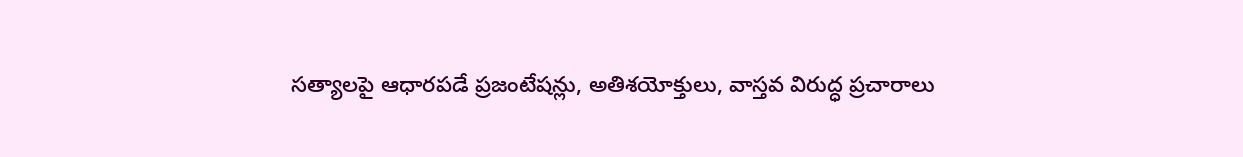సత్యాలపై ఆధారపడే ప్రజంటేషన్లు, అతిశయోక్తులు, వాస్తవ విరుద్ధ ప్రచారాలు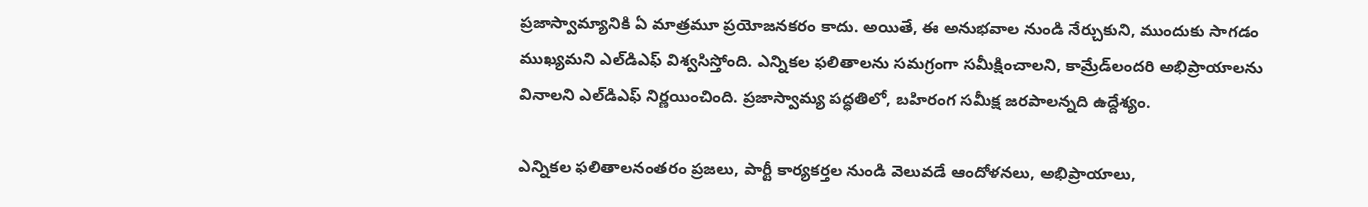ప్రజాస్వామ్యానికి ఏ మాత్రమూ ప్రయోజనకరం కాదు. అయితే, ఈ అనుభవాల నుండి నేర్చుకుని, ముందుకు సాగడం ముఖ్యమని ఎల్‌‌డిఎఫ్‌ ‌విశ్వసిస్తోంది. ఎన్నికల ఫలితాలను సమగ్రంగా సమీక్షించాలని, కామ్రేడ్‌‌లందరి అభిప్రాయాలను వినాలని ఎల్‌‌డిఎఫ్‌ ‌నిర్ణయించింది. ప్రజాస్వామ్య పద్ధతిలో, బహిరంగ సమీక్ష జరపాలన్నది ఉద్దేశ్యం.

ఎన్నికల ఫలితాలనంతరం ప్రజలు, పార్టీ కార్యకర్తల నుండి వెలువడే ఆందోళనలు, అభిప్రాయాలు,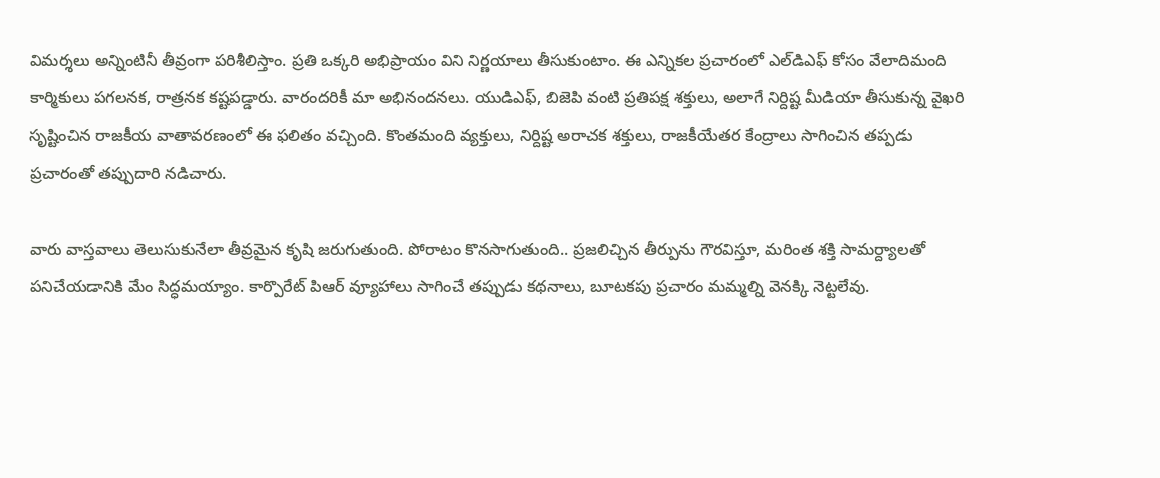విమర్శలు అన్నింటినీ తీవ్రంగా పరిశీలిస్తాం. ప్రతి ఒక్కరి అభిప్రాయం విని నిర్ణయాలు తీసుకుంటాం. ఈ ఎన్నికల ప్రచారంలో ఎల్‌‌డిఎఫ్‌ ‌కోసం వేలాదిమంది కార్మికులు పగలనక, రాత్రనక కష్టపడ్డారు. వారందరికీ మా అభినందనలు. యుడిఎఫ్‌, బిజెపి వంటి ప్రతిపక్ష శక్తులు, అలాగే నిర్దిష్ట మీడియా తీసుకున్న వైఖరి సృష్టించిన రాజకీయ వాతావరణంలో ఈ ఫలితం వచ్చింది. కొంతమంది వ్యక్తులు, నిర్దిష్ట అరాచక శక్తులు, రాజకీయేతర కేంద్రాలు సాగించిన తప్పడు ప్రచారంతో తప్పుదారి నడిచారు.

వారు వాస్తవాలు తెలుసుకునేలా తీవ్రమైన కృషి జరుగుతుంది. పోరాటం కొనసాగుతుంది.. ప్రజలిచ్చిన తీర్పును గౌరవిస్తూ, మరింత శక్తి సామర్ద్యాలతో పనిచేయడానికి మేం సిద్ధమయ్యాం. కార్పొరేట్‌ ‌పిఆర్‌ ‌వ్యూహాలు సాగించే తప్పుడు కథనాలు, బూటకపు ప్రచారం మమ్మల్ని వెనక్కి నెట్టలేవు.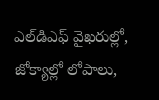ఎల్‌‌డిఎఫ్‌ ‌వైఖరుల్లో, జోక్యాల్లో లోపాలు,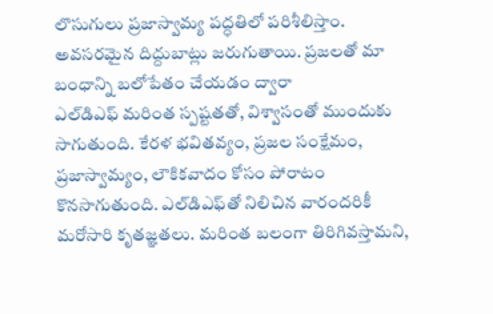లొసుగులు ప్రజాస్వామ్య పద్ధతిలో పరిశీలిస్తాం. అవసరమైన దిద్దుబాట్లు జరుగుతాయి. ప్రజలతో మా బంధాన్ని బలోపేతం చేయడం ద్వారా ఎల్‌‌డిఎఫ్‌ ‌మరింత స్పష్టతతో, విశ్వాసంతో ముందుకు సాగుతుంది. కేరళ భవితవ్యం, ప్రజల సంక్షేమం, ప్రజాస్వామ్యం, లౌకికవాదం కోసం పోరాటం కొనసాగుతుంది. ఎల్‌‌డిఎఫ్‌‌తో నిలిచిన వారందరికీ మరోసారి కృతజ్ఞతలు. మరింత బలంగా తిరిగివస్తామని,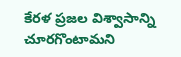కేరళ ప్రజల విశ్వాసాన్ని చూరగొంటామని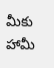మీకు హామీ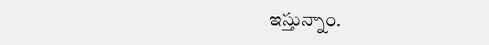ఇస్తున్నాం.